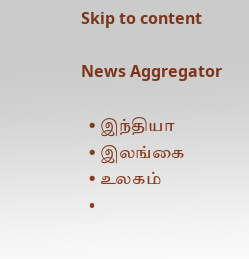Skip to content

News Aggregator

  • இந்தியா
  • இலங்கை
  • உலகம்
  •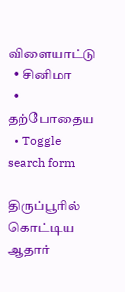விளையாட்டு
  • சினிமா
  • தற்போதைய
  • Toggle search form

திருப்பூரில் கொட்டிய ஆதார்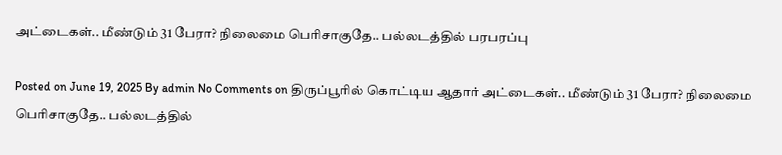அட்டைகள்.. மீண்டும் 31 பேரா? நிலைமை பெரிசாகுதே.. பல்லடத்தில் பரபரப்பு

Posted on June 19, 2025 By admin No Comments on திருப்பூரில் கொட்டிய ஆதார் அட்டைகள்.. மீண்டும் 31 பேரா? நிலைமை பெரிசாகுதே.. பல்லடத்தில்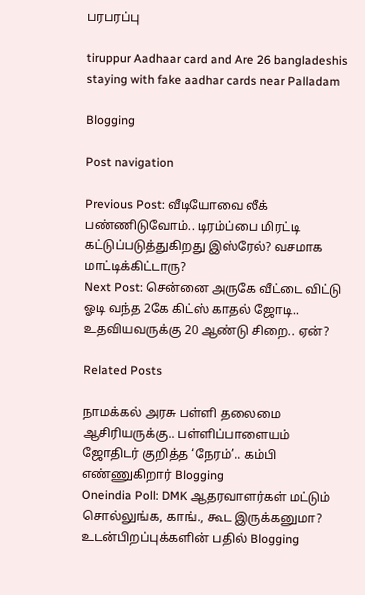பரபரப்பு

tiruppur Aadhaar card and Are 26 bangladeshis staying with fake aadhar cards near Palladam

Blogging

Post navigation

Previous Post: வீடியோவை லீக் பண்ணிடுவோம்.. டிரம்ப்பை மிரட்டி கட்டுப்படுத்துகிறது இஸ்ரேல்? வசமாக மாட்டிக்கிட்டாரு?
Next Post: சென்னை அருகே வீட்டை விட்டு ஓடி வந்த 2கே கிட்ஸ் காதல் ஜோடி.. உதவியவருக்கு 20 ஆண்டு சிறை.. ஏன்?

Related Posts

நாமக்கல் அரசு பள்ளி தலைமை ஆசிரியருக்கு.. பள்ளிப்பாளையம் ஜோதிடர் குறித்த ‘நேரம்’.. கம்பி எண்ணுகிறார் Blogging
Oneindia Poll: DMK ஆதரவாளர்கள் மட்டும் சொல்லுங்க, காங்., கூட இருக்கனுமா? உடன்பிறப்புக்களின் பதில் Blogging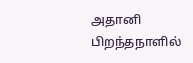அதானி பிறந்தநாளில்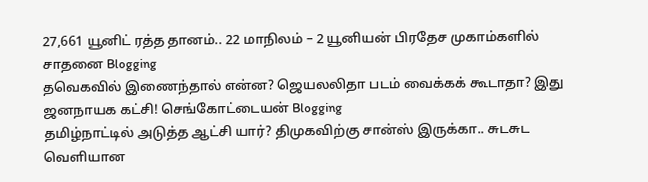27,661 யூனிட் ரத்த தானம்.. 22 மாநிலம் – 2 யூனியன் பிரதேச முகாம்களில் சாதனை Blogging
தவெகவில் இணைந்தால் என்ன? ஜெயலலிதா படம் வைக்கக் கூடாதா? இது ஜனநாயக கட்சி! செங்கோட்டையன் Blogging
தமிழ்நாட்டில் அடுத்த ஆட்சி யார்? திமுகவிற்கு சான்ஸ் இருக்கா.. சுடசுட வெளியான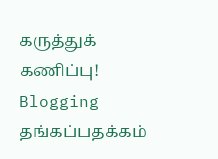கருத்துக் கணிப்பு! Blogging
தங்கப்பதக்கம்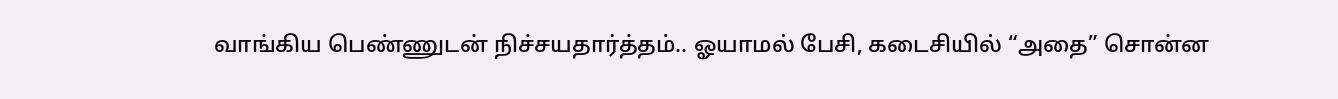வாங்கிய பெண்ணுடன் நிச்சயதார்த்தம்.. ஓயாமல் பேசி, கடைசியில் “அதை” சொன்ன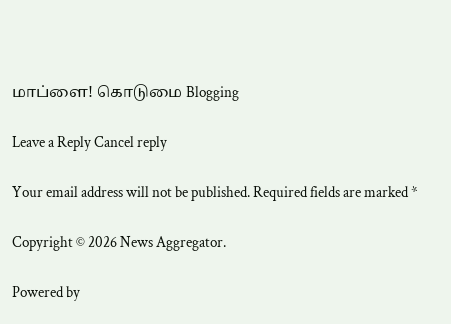மாப்ளை! கொடுமை Blogging

Leave a Reply Cancel reply

Your email address will not be published. Required fields are marked *

Copyright © 2026 News Aggregator.

Powered by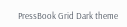PressBook Grid Dark theme